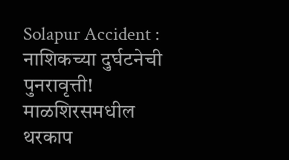Solapur Accident : नाशिकच्या दुर्घटनेची पुनरावृत्ती! माळशिरसमधील थरकाप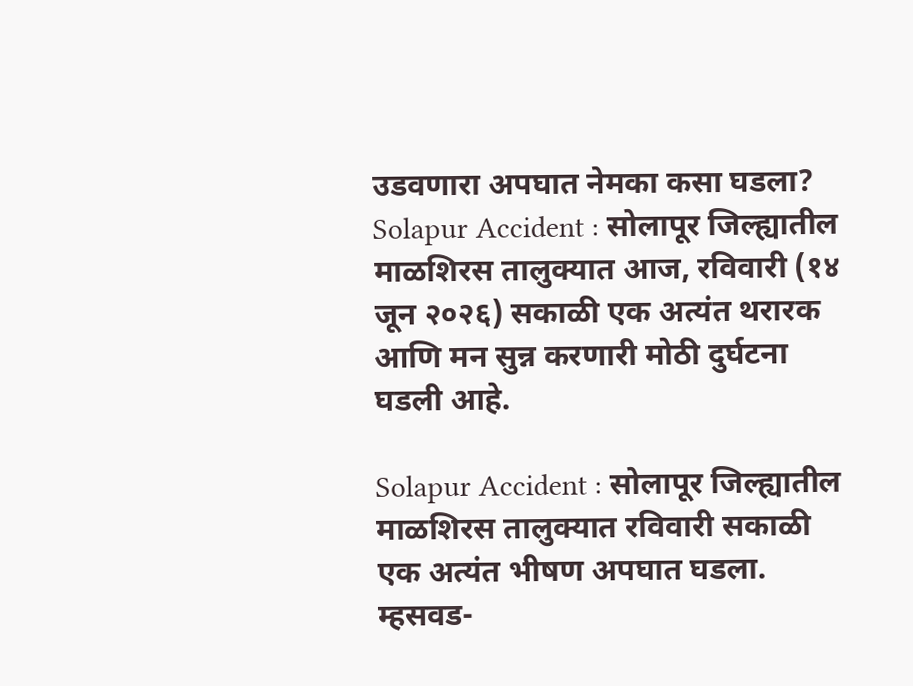उडवणारा अपघात नेमका कसा घडला?
Solapur Accident : सोलापूर जिल्ह्यातील माळशिरस तालुक्यात आज, रविवारी (१४ जून २०२६) सकाळी एक अत्यंत थरारक आणि मन सुन्न करणारी मोठी दुर्घटना घडली आहे.

Solapur Accident : सोलापूर जिल्ह्यातील माळशिरस तालुक्यात रविवारी सकाळी एक अत्यंत भीषण अपघात घडला. म्हसवड-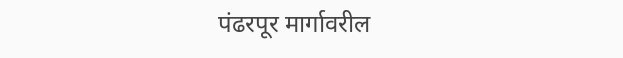पंढरपूर मार्गावरील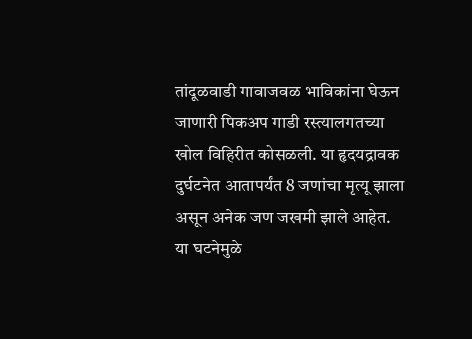तांदूळवाडी गावाजवळ भाविकांना घेऊन जाणारी पिकअप गाडी रस्त्यालगतच्या खोल विहिरीत कोसळली. या हृदयद्रावक दुर्घटनेत आतापर्यंत 8 जणांचा मृत्यू झाला असून अनेक जण जखमी झाले आहेत. या घटनेमुळे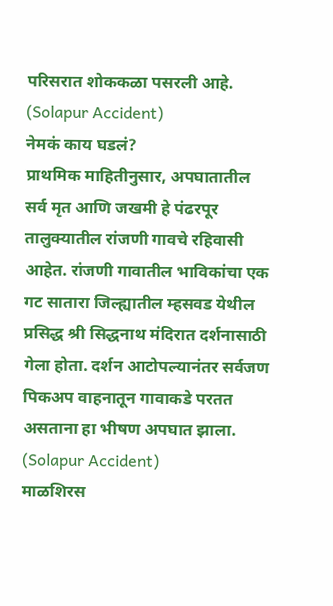परिसरात शोककळा पसरली आहे. (Solapur Accident)
नेमकं काय घडलं?
प्राथमिक माहितीनुसार, अपघातातील सर्व मृत आणि जखमी हे पंढरपूर तालुक्यातील रांजणी गावचे रहिवासी आहेत. रांजणी गावातील भाविकांचा एक गट सातारा जिल्ह्यातील म्हसवड येथील प्रसिद्ध श्री सिद्धनाथ मंदिरात दर्शनासाठी गेला होता. दर्शन आटोपल्यानंतर सर्वजण पिकअप वाहनातून गावाकडे परतत असताना हा भीषण अपघात झाला. (Solapur Accident)
माळशिरस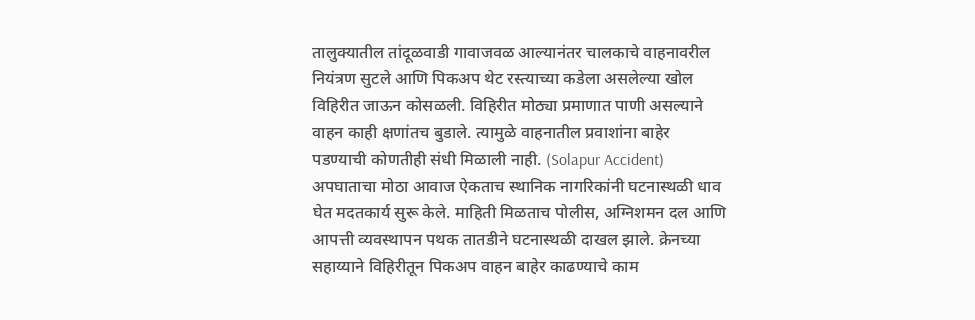तालुक्यातील तांदूळवाडी गावाजवळ आल्यानंतर चालकाचे वाहनावरील नियंत्रण सुटले आणि पिकअप थेट रस्त्याच्या कडेला असलेल्या खोल विहिरीत जाऊन कोसळली. विहिरीत मोठ्या प्रमाणात पाणी असल्याने वाहन काही क्षणांतच बुडाले. त्यामुळे वाहनातील प्रवाशांना बाहेर पडण्याची कोणतीही संधी मिळाली नाही. (Solapur Accident)
अपघाताचा मोठा आवाज ऐकताच स्थानिक नागरिकांनी घटनास्थळी धाव घेत मदतकार्य सुरू केले. माहिती मिळताच पोलीस, अग्निशमन दल आणि आपत्ती व्यवस्थापन पथक तातडीने घटनास्थळी दाखल झाले. क्रेनच्या सहाय्याने विहिरीतून पिकअप वाहन बाहेर काढण्याचे काम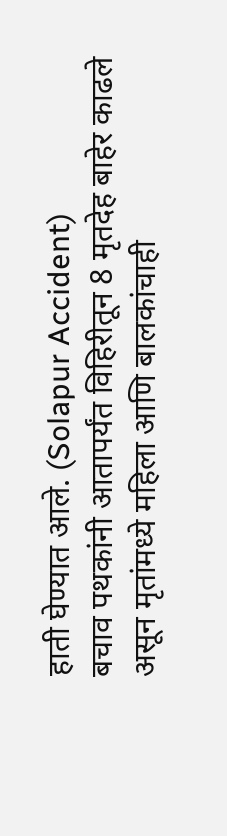हाती घेण्यात आले. (Solapur Accident)
बचाव पथकांनी आतापर्यंत विहिरीतून 8 मृतदेह बाहेर काढले असून मृतांमध्ये महिला आणि बालकांचाही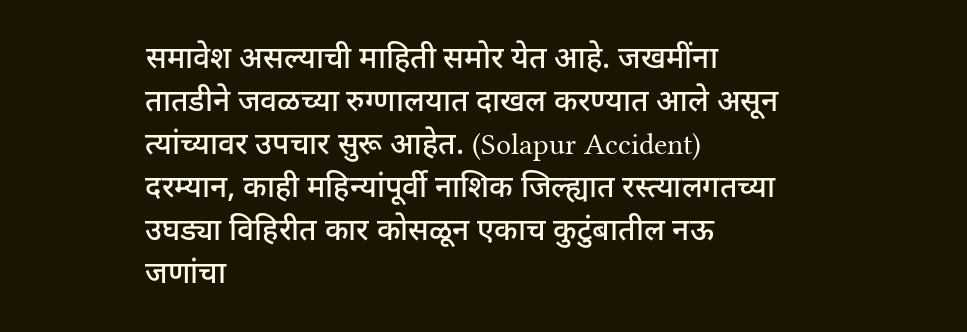समावेश असल्याची माहिती समोर येत आहे. जखमींना तातडीने जवळच्या रुग्णालयात दाखल करण्यात आले असून त्यांच्यावर उपचार सुरू आहेत. (Solapur Accident)
दरम्यान, काही महिन्यांपूर्वी नाशिक जिल्ह्यात रस्त्यालगतच्या उघड्या विहिरीत कार कोसळून एकाच कुटुंबातील नऊ जणांचा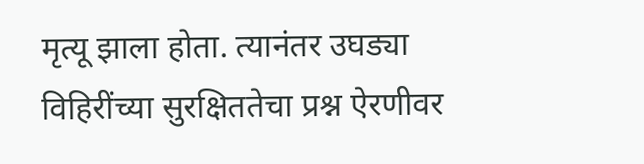मृत्यू झाला होता. त्यानंतर उघड्या विहिरींच्या सुरक्षिततेचा प्रश्न ऐरणीवर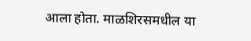आला होता. माळशिरसमधील या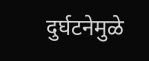दुर्घटनेमुळे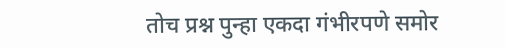तोच प्रश्न पुन्हा एकदा गंभीरपणे समोर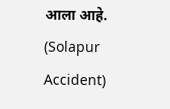आला आहे. (Solapur Accident)